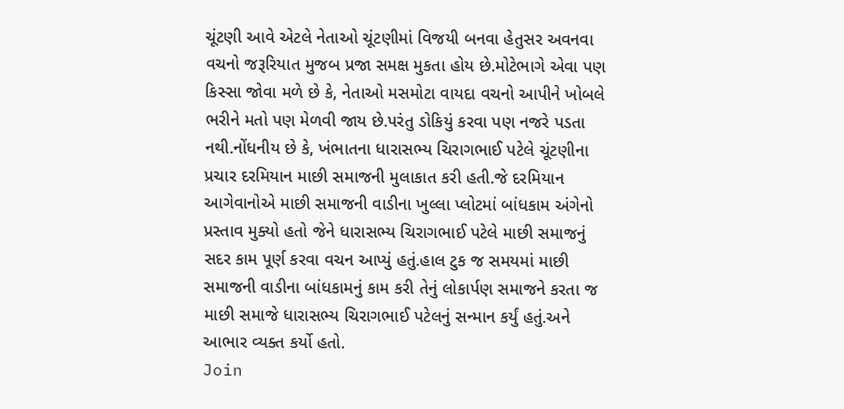ચૂંટણી આવે એટલે નેતાઓ ચૂંટણીમાં વિજયી બનવા હેતુસર અવનવા વચનો જરૂરિયાત મુજબ પ્રજા સમક્ષ મુકતા હોય છે.મોટેભાગે એવા પણ કિસ્સા જોવા મળે છે કે, નેતાઓ મસમોટા વાયદા વચનો આપીને ખોબલે ભરીને મતો પણ મેળવી જાય છે.પરંતુ ડોકિયું કરવા પણ નજરે પડતા નથી.નોંધનીય છે કે, ખંભાતના ધારાસભ્ય ચિરાગભાઈ પટેલે ચૂંટણીના પ્રચાર દરમિયાન માછી સમાજની મુલાકાત કરી હતી.જે દરમિયાન આગેવાનોએ માછી સમાજની વાડીના ખુલ્લા પ્લોટમાં બાંધકામ અંગેનો પ્રસ્તાવ મુક્યો હતો જેને ધારાસભ્ય ચિરાગભાઈ પટેલે માછી સમાજનું સદર કામ પૂર્ણ કરવા વચન આપ્યું હતું.હાલ ટુક જ સમયમાં માછી સમાજની વાડીના બાંધકામનું કામ કરી તેનું લોકાર્પણ સમાજને કરતા જ માછી સમાજે ધારાસભ્ય ચિરાગભાઈ પટેલનું સન્માન કર્યું હતું.અને આભાર વ્યક્ત કર્યો હતો.
Join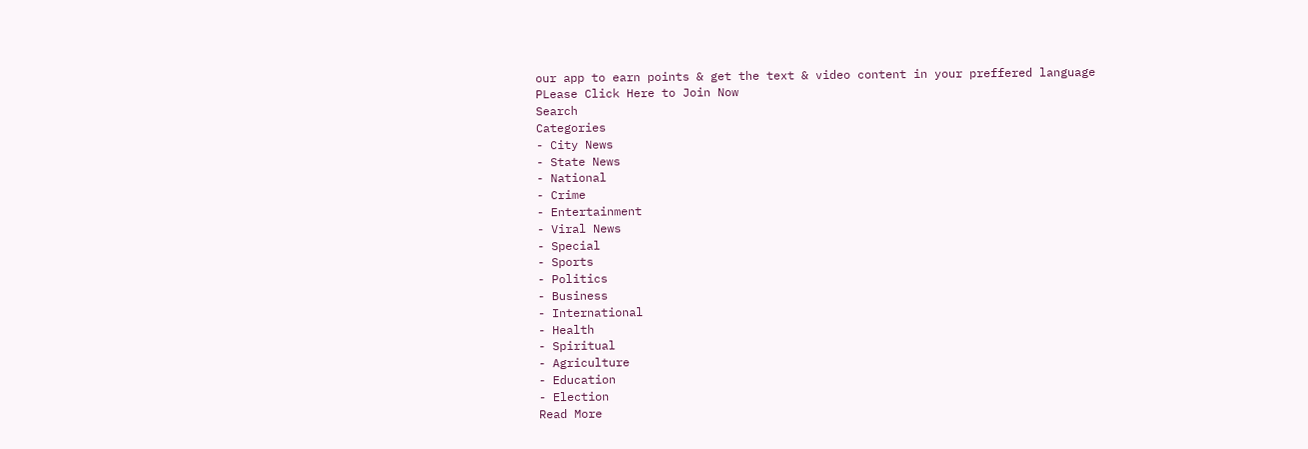our app to earn points & get the text & video content in your preffered language
PLease Click Here to Join Now
Search
Categories
- City News
- State News
- National
- Crime
- Entertainment
- Viral News
- Special
- Sports
- Politics
- Business
- International
- Health
- Spiritual
- Agriculture
- Education
- Election
Read More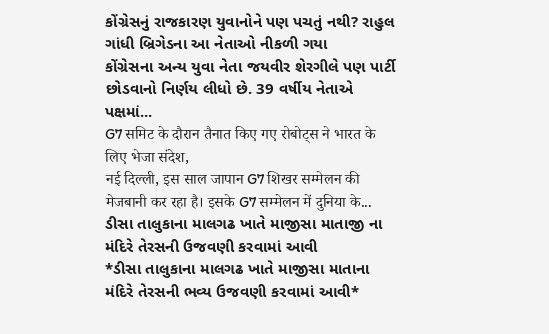કોંગ્રેસનું રાજકારણ યુવાનોને પણ પચતું નથી? રાહુલ ગાંધી બ્રિગેડના આ નેતાઓ નીકળી ગયા
કોંગ્રેસના અન્ય યુવા નેતા જયવીર શેરગીલે પણ પાર્ટી છોડવાનો નિર્ણય લીધો છે. 39 વર્ષીય નેતાએ પક્ષમાં...
G7 समिट के दौरान तैनात किए गए रोबोट्स ने भारत के लिए भेजा संदेश,
नई दिल्ली, इस साल जापान G7 शिखर सम्मेलन की मेजबानी कर रहा है। इसके G7 सम्मेलन में दुनिया के...
ડીસા તાલુકાના માલગઢ ખાતે માજીસા માતાજી ના મંદિરે તેરસની ઉજવણી કરવામાં આવી
*ડીસા તાલુકાના માલગઢ ખાતે માજીસા માતાના મંદિરે તેરસની ભવ્ય ઉજવણી કરવામાં આવી*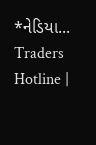*નેડિયા...
Traders Hotline |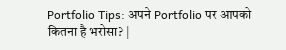Portfolio Tips: अपने Portfolio पर आपको कितना है भरोसा? |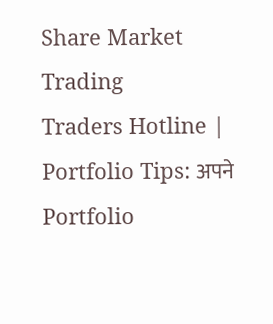Share Market Trading
Traders Hotline | Portfolio Tips: अपने Portfolio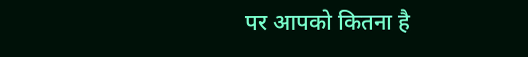पर आपको कितना है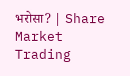भरोसा? | Share Market Trading